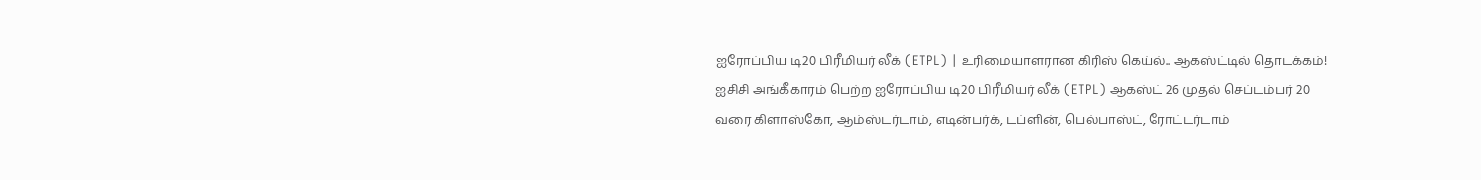ஐரோப்பிய டி20 பிரீமியர் லீக் (ETPL) | உரிமையாளரான கிரிஸ் கெய்ல்.. ஆகஸ்ட்டில் தொடக்கம்!
ஐசிசி அங்கீகாரம் பெற்ற ஐரோப்பிய டி20 பிரீமியர் லீக் (ETPL) ஆகஸ்ட் 26 முதல் செப்டம்பர் 20 வரை கிளாஸ்கோ, ஆம்ஸ்டர்டாம், எடின்பர்க், டப்ளின், பெல்பாஸ்ட், ரோட்டர்டாம்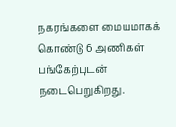நகரங்களை மையமாகக் கொண்டு 6 அணிகள் பங்கேற்புடன் நடைபெறுகிறது.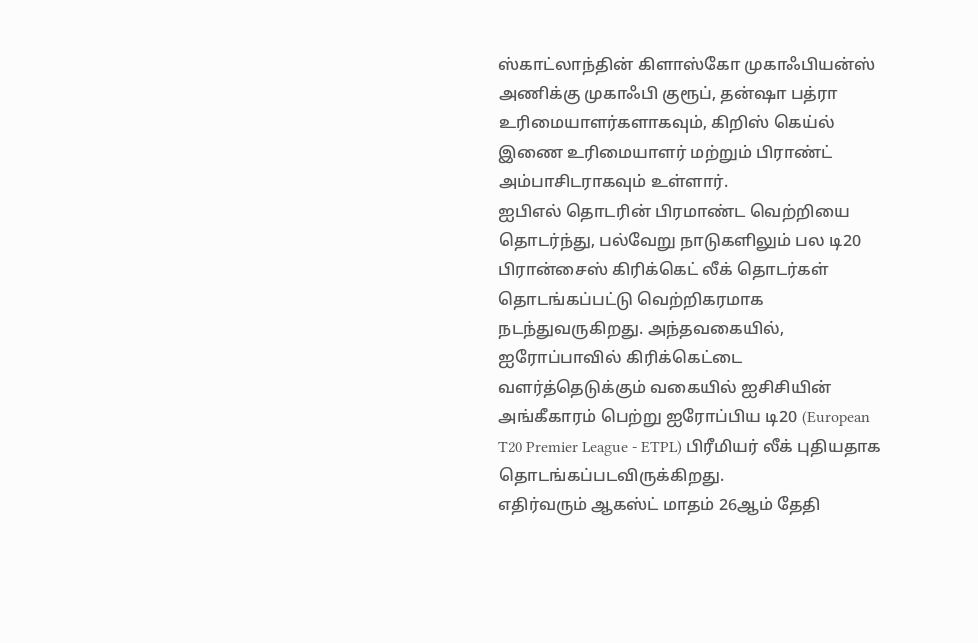ஸ்காட்லாந்தின் கிளாஸ்கோ முகாஃபியன்ஸ் அணிக்கு முகாஃபி குரூப், தன்ஷா பத்ரா உரிமையாளர்களாகவும், கிறிஸ் கெய்ல் இணை உரிமையாளர் மற்றும் பிராண்ட் அம்பாசிடராகவும் உள்ளார்.
ஐபிஎல் தொடரின் பிரமாண்ட வெற்றியை தொடர்ந்து, பல்வேறு நாடுகளிலும் பல டி20 பிரான்சைஸ் கிரிக்கெட் லீக் தொடர்கள் தொடங்கப்பட்டு வெற்றிகரமாக நடந்துவருகிறது. அந்தவகையில், ஐரோப்பாவில் கிரிக்கெட்டை வளர்த்தெடுக்கும் வகையில் ஐசிசியின் அங்கீகாரம் பெற்று ஐரோப்பிய டி20 (European T20 Premier League - ETPL) பிரீமியர் லீக் புதியதாக தொடங்கப்படவிருக்கிறது.
எதிர்வரும் ஆகஸ்ட் மாதம் 26ஆம் தேதி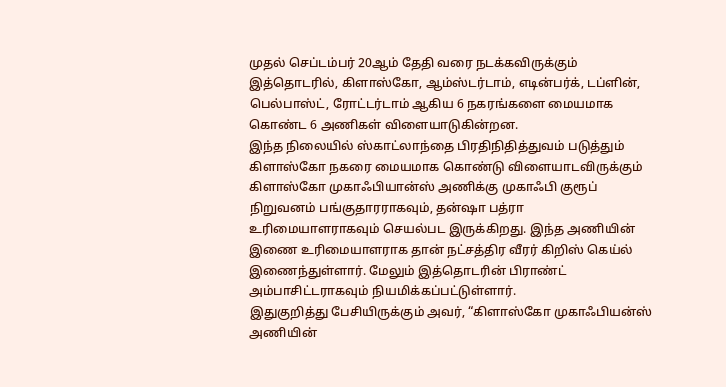முதல் செப்டம்பர் 20ஆம் தேதி வரை நடக்கவிருக்கும் இத்தொடரில், கிளாஸ்கோ, ஆம்ஸ்டர்டாம், எடின்பர்க், டப்ளின், பெல்பாஸ்ட், ரோட்டர்டாம் ஆகிய 6 நகரங்களை மையமாக கொண்ட 6 அணிகள் விளையாடுகின்றன.
இந்த நிலையில் ஸ்காட்லாந்தை பிரதிநிதித்துவம் படுத்தும் கிளாஸ்கோ நகரை மையமாக கொண்டு விளையாடவிருக்கும் கிளாஸ்கோ முகாஃபியான்ஸ் அணிக்கு முகாஃபி குரூப் நிறுவனம் பங்குதாரராகவும், தன்ஷா பத்ரா உரிமையாளராகவும் செயல்பட இருக்கிறது. இந்த அணியின் இணை உரிமையாளராக தான் நட்சத்திர வீரர் கிறிஸ் கெய்ல் இணைந்துள்ளார். மேலும் இத்தொடரின் பிராண்ட் அம்பாசிட்டராகவும் நியமிக்கப்பட்டுள்ளார்.
இதுகுறித்து பேசியிருக்கும் அவர், “கிளாஸ்கோ முகாஃபியன்ஸ் அணியின்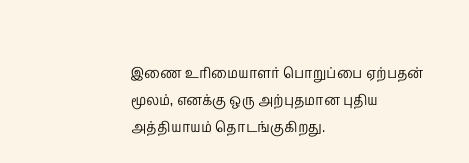இணை உரிமையாளர் பொறுப்பை ஏற்பதன் மூலம், எனக்கு ஒரு அற்புதமான புதிய அத்தியாயம் தொடங்குகிறது.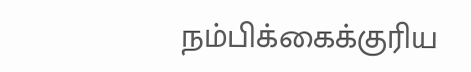நம்பிக்கைக்குரிய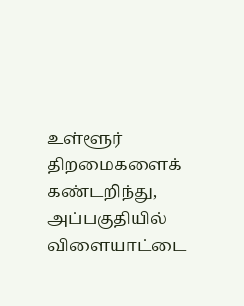உள்ளூர் திறமைகளைக் கண்டறிந்து, அப்பகுதியில் விளையாட்டை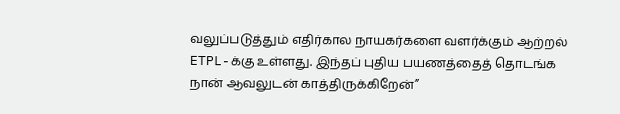வலுப்படுத்தும் எதிர்கால நாயகர்களை வளர்க்கும் ஆற்றல் ETPL-க்கு உள்ளது. இந்தப் புதிய பயணத்தைத் தொடங்க நான் ஆவலுடன் காத்திருக்கிறேன்”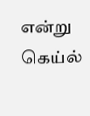என்று கெய்ல்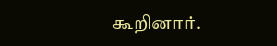கூறினார்.